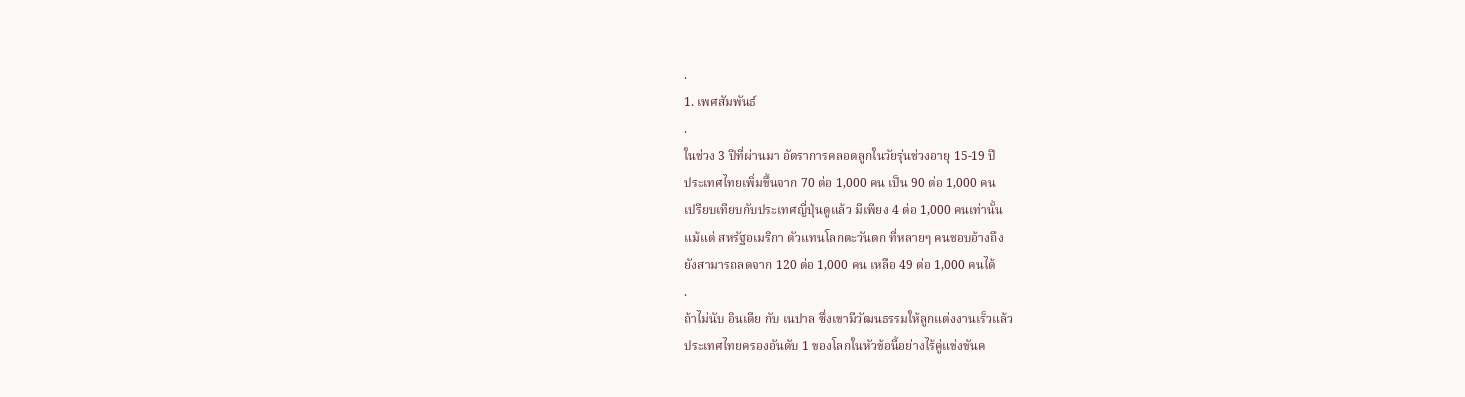.
1. เพศสัมพันธ์
.
ในช่วง 3 ปีที่ผ่านมา อัตราการคลอดลูกในวัยรุ่นช่วงอายุ 15-19 ปี
ประเทศไทยเพิ่มขึ้นจาก 70 ต่อ 1,000 คน เป็น 90 ต่อ 1,000 คน
เปรียบเทียบกับประเทศญี่ปุ่นดูแล้ว มีเพียง 4 ต่อ 1,000 คนเท่านั้น
แม้แต่ สหรัฐอเมริกา ตัวแทนโลกตะวันตก ที่หลายๆ คนชอบอ้างถึง
ยังสามารถลดจาก 120 ต่อ 1,000 คน เหลือ 49 ต่อ 1,000 คนได้
.
ถ้าไม่นับ อินเดีย กับ เนปาล ซึ่งเขามีวัฒนธรรมให้ลูกแต่งงานเร็วแล้ว
ประเทศไทยครองอันดับ 1 ของโลกในหัวข้อนี้อย่างไร้คู่แข่งขันค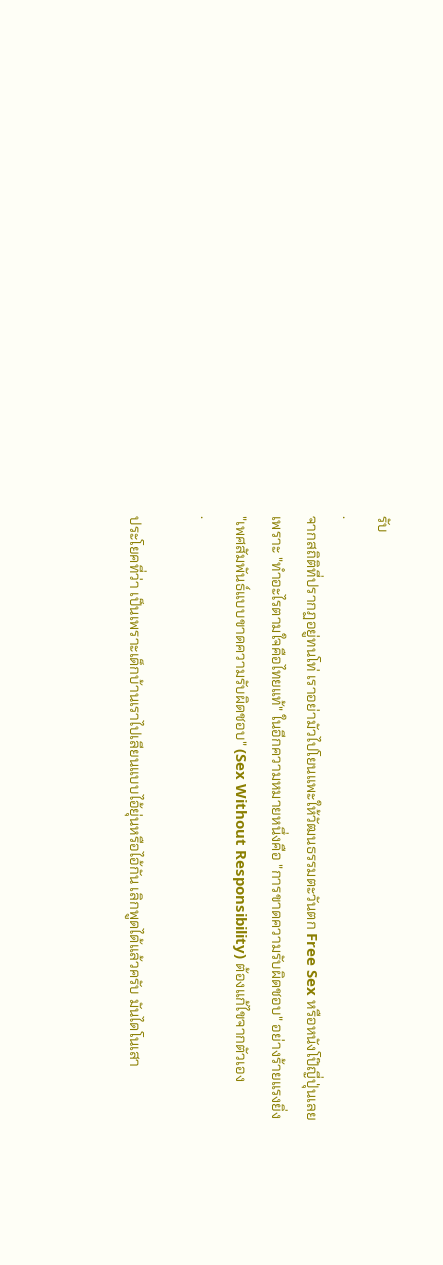รับ
.
จากสถิติที่ปรากฏอยู่ทนโท่ เราอย่ามัวไปโยนแพะให้วัฒนธรรมตะวันตก Free Sex หรือหนังโป๊ญี่ปุ่นเลย
เพราะ "ทำอะไรตามใจคือไทยแท้" ในอีกความหมายหนึ่งคือ "การขาดความรับผิดชอบ" อย่างร้ายแรงยิ่ง
"เพศสัมพันธ์แบบขาดความรับผิดชอบ" (Sex Without Responsibility) ต้องแก้ไขจากตัวเอง
.

ประโยคที่ว่า เป็นเพราะเด็กบ้านเราไปเลียนแบบไอ้ยุ่นหรือไอ้กัน เลิกพูดได้แล้วครับ มันไดโนเสา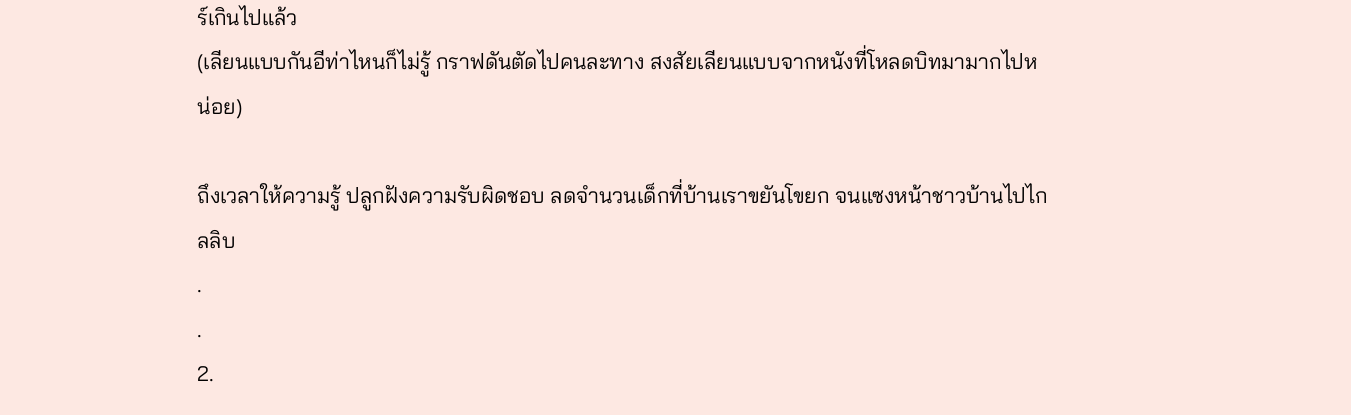ร์เกินไปแล้ว
(เลียนแบบกันอีท่าไหนก็ไม่รู้ กราฟดันตัดไปคนละทาง สงสัยเลียนแบบจากหนังที่โหลดบิทมามากไปหน่อย)

ถึงเวลาให้ความรู้ ปลูกฝังความรับผิดชอบ ลดจำนวนเด็กที่บ้านเราขยันโขยก จนแซงหน้าชาวบ้านไปไกลลิบ
.
.
2.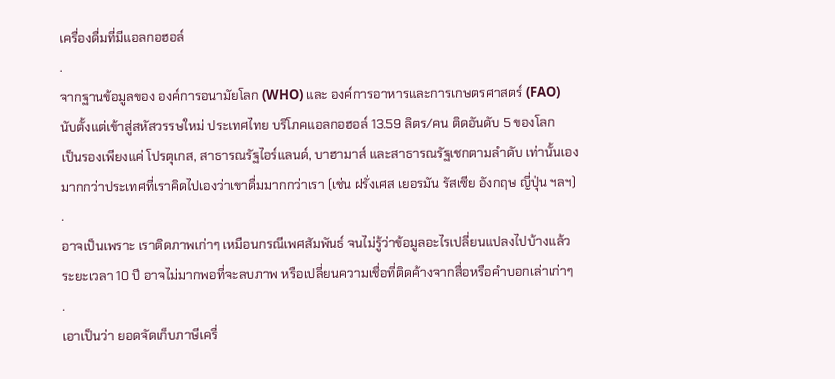เครื่องดื่มที่มีแอลกอฮอล์
.
จากฐานข้อมูลของ องค์การอนามัยโลก (WHO) และ องค์การอาหารและการเกษตรศาสตร์ (FAO)
นับตั้งแต่เข้าสู่สหัสวรรษใหม่ ประเทศไทย บริโภคแอลกอฮอล์ 13.59 ลิตร/คน ติดอันดับ 5 ของโลก
เป็นรองเพียงแค่ โปรตุเกส, สาธารณรัฐไอร์แลนด์, บาฮามาส์ และสาธารณรัฐเชกตามลำดับ เท่านั้นเอง
มากกว่าประเทศที่เราคิดไปเองว่าเขาดื่มมากกว่าเรา (เช่น ฝรั่งเศส เยอรมัน รัสเซีย อังกฤษ ญี่ปุ่น ฯลฯ)
.
อาจเป็นเพราะ เราติดภาพเก่าๆ เหมือนกรณีเพศสัมพันธ์ จนไม่รู้ว่าข้อมูลอะไรเปลี่ยนแปลงไปบ้างแล้ว
ระยะเวลา 10 ปี อาจไม่มากพอที่จะลบภาพ หรือเปลี่ยนความเชื่อที่ติดค้างจากสื่อหรือคำบอกเล่าเก่าๆ
.
เอาเป็นว่า ยอดจัดเก็บภาษีเครื่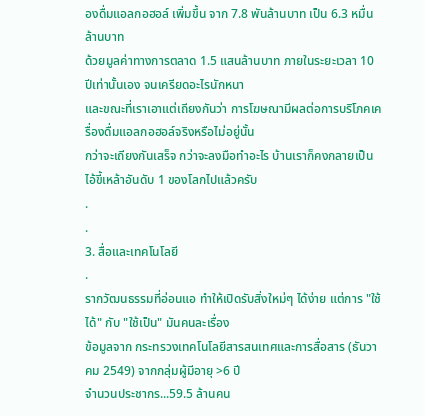องดื่มแอลกอฮอล์ เพิ่มขึ้น จาก 7.8 พันล้านบาท เป็น 6.3 หมื่นล้านบาท
ด้วยมูลค่าทางการตลาด 1.5 แสนล้านบาท ภายในระยะเวลา 10 ปีเท่านั้นเอง จนเครียดอะไรนักหนา
และขณะที่เราเอาแต่เถียงกันว่า การโฆษณามีผลต่อการบริโภคเครื่องดื่มแอลกอฮอล์จริงหรือไม่อยู่นั้น
กว่าจะเถียงกันเสร็จ กว่าจะลงมือทำอะไร บ้านเราก็คงกลายเป็นไอ้ขี้เหล้าอันดับ 1 ของโลกไปแล้วครับ
.
.
3. สื่อและเทคโนโลยี
.
รากวัฒนธรรมที่อ่อนแอ ทำให้เปิดรับสิ่งใหม่ๆ ได้ง่าย แต่การ "ใช้ได้" กับ "ใช้เป็น" มันคนละเรื่อง
ข้อมูลจาก กระทรวงเทคโนโลยีสารสนเทศและการสื่อสาร (ธันวาคม 2549) จากกลุ่มผู้มีอายุ >6 ปี
จำนวนประชากร...59.5 ล้านคน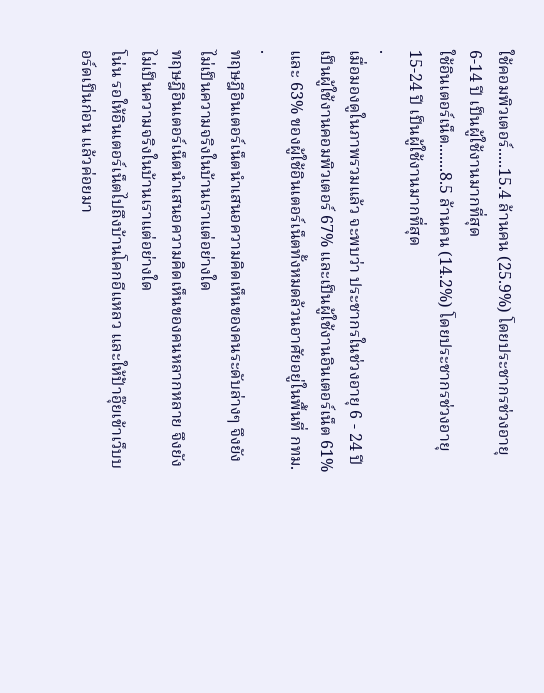ใช้คอมพิวเตอร์.....15.4 ล้านคน (25.9%) โดยประชากรช่วงอายุ 6-14 ปี เป็นผู้ใช้งานมากที่สุด
ใช้อินเตอร์เน็ต.......8.5 ล้านคน (14.2%) โดยประชากรช่วงอายุ 15-24 ปี เป็นผู้ใช้งานมากที่สุด
.
เมื่อมองดูในภาพรวมแล้ว จะพบว่า ประชากรในช่วงอายุ 6 - 24 ปี
เป็นผู้ใช้งานคอมพิวเตอร์ 67% และเป็นผู้ใช้งานอินเตอร์เน็ต 61%
และ 63% ของผู้ใช้อินเตอร์เน็ตทั้งหมดล้วนอาศัยอยู่ในพื้นที่ กทม.
.
ทฤษฎีอินเตอร์เน็ตนำเสนอความคิดเห็นของคนระดับล่างๆ จึงยังไม่เป็นความจริงในบ้านเราแต่อย่างใด
ทฤษฎีอินเตอร์เน็ตนำเสนอความคิดเห็นของคนหลากหลาย จึงยังไม่เป็นความจริงในบ้านเราแต่อย่างใด
โน่น รอให้อินเตอร์เน็ตไปถึงบ้านโคกอีแหลว และให้ป้าอุ๊ยเข้าเว็บบอร์ดเป็นก่อน แล้วค่อยมา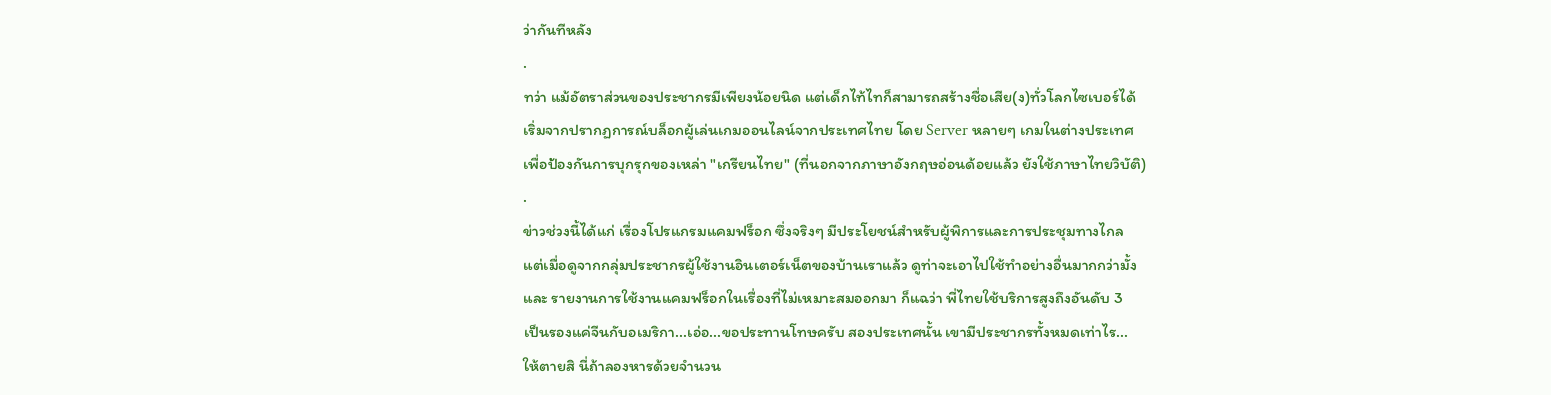ว่ากันทีหลัง
.
ทว่า แม้อัตราส่วนของประชากรมีเพียงน้อยนิด แต่เด็กไท้ไทก็สามารถสร้างชื่อเสีย(ง)ทั่วโลกไซเบอร์ได้
เริ่มจากปรากฏการณ์บล็อกผู้เล่นเกมออนไลน์จากประเทศไทย โดย Server หลายๆ เกมในต่างประเทศ
เพื่อป้องกันการบุกรุกของเหล่า "เกรียนไทย" (ที่นอกจากภาษาอังกฤษอ่อนด้อยแล้ว ยังใช้ภาษาไทยวิบัติ)
.
ข่าวช่วงนี้ได้แก่ เรื่องโปรแกรมแคมฟร็อก ซึ่งจริงๆ มีประโยชน์สำหรับผู้พิการและการประชุมทางไกล
แต่เมื่อดูจากกลุ่มประชากรผู้ใช้งานอินเตอร์เน็ตของบ้านเราแล้ว ดูท่าจะเอาไปใช้ทำอย่างอื่นมากกว่ามั้ง
และ รายงานการใช้งานแคมฟร็อกในเรื่องที่ไม่เหมาะสมออกมา ก็แฉว่า พี่ไทยใช้บริการสูงถึงอันดับ 3
เป็นรองแค่จีนกับอเมริกา...เอ่อ...ขอประทานโทษครับ สองประเทศนั้น เขามีประชากรทั้งหมดเท่าไร...
ให้ตายสิ นี่ถ้าลองหารด้วยจำนวน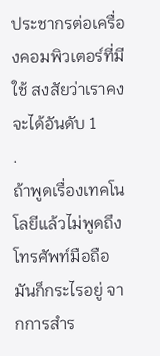ประชากรต่อเครื่องคอมพิวเตอร์ที่มีใช้ สงสัยว่าเราคงจะได้อันดับ 1
.
ถ้าพูดเรื่องเทคโนโลยีแล้วไม่พูดถึงโทรศัพท์มือถือมันก็กระไรอยู่ จากการสำร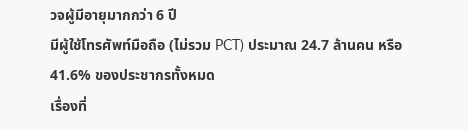วจผู้มีอายุมากกว่า 6 ปี
มีผู้ใช้โทรศัพท์มือถือ (ไม่รวม PCT) ประมาณ 24.7 ล้านคน หรือ 41.6% ของประชากรทั้งหมด
เรื่องที่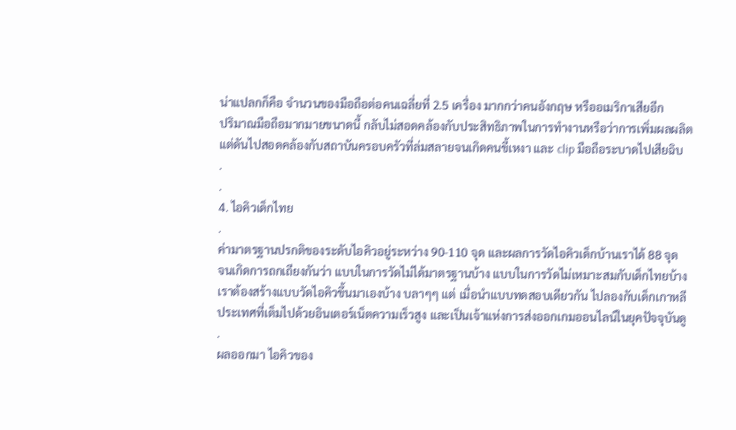น่าแปลกก็คือ จำนวนของมือถือต่อคนเฉลี่ยที่ 2.5 เครื่อง มากกว่าคนอังกฤษ หรืออเมริกาเสียอีก
ปริมาณมือถือมากมายขนาดนี้ กลับไม่สอดคล้องกับประสิทธิภาพในการทำงานหรือว่าการเพิ่มผลผลิต
แต่ดันไปสอดคล้องกับสถาบันครอบครัวที่ล่มสลายจนเกิดคนขี้เหงา และ clip มือถือระบาดไปเสียฉิบ
.
.
4. ไอคิวเด็กไทย
.
ค่ามาตรฐานปรกติของระดับไอคิวอยู่ระหว่าง 90-110 จุด และผลการวัดไอคิวเด็กบ้านเราได้ 88 จุด
จนเกิดการถกเถียงกันว่า แบบในการวัดไม่ได้มาตรฐานบ้าง แบบในการวัดไม่เหมาะสมกับเด็กไทยบ้าง
เราต้องสร้างแบบวัดไอคิวขึ้นมาเองบ้าง บลาๆๆ แต่ เมื่อนำแบบทดสอบเดียวกัน ไปลองกับเด็กเกาหลี
ประเทศที่เต็มไปด้วยอินเตอร์เน็ตความเร็วสูง และเป็นเจ้าแห่งการส่งออกเกมออนไลน์ในยุคปัจจุบันดู
.
ผลออกมา ไอคิวของ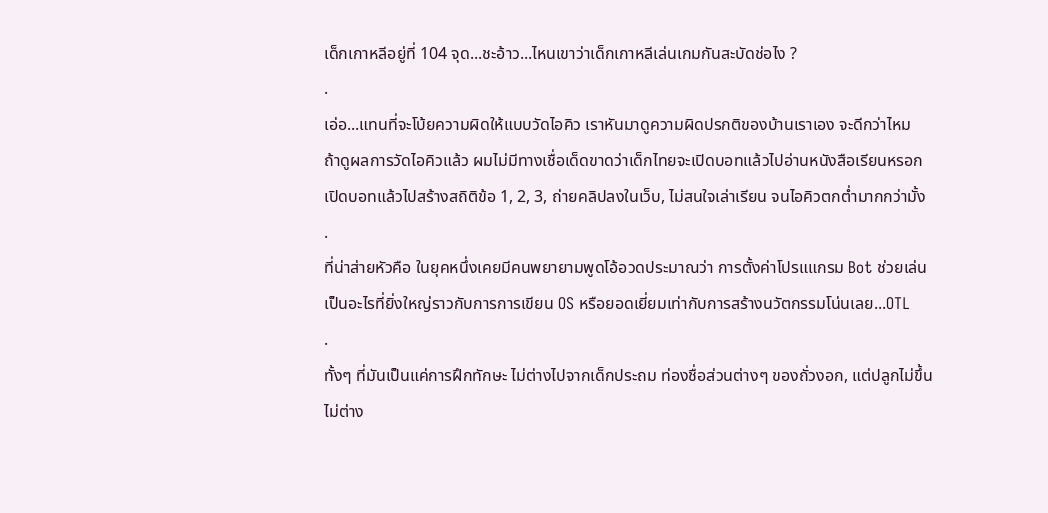เด็กเกาหลีอยู่ที่ 104 จุด...ชะอ้าว...ไหนเขาว่าเด็กเกาหลีเล่นเกมกันสะบัดช่อไง ?
.
เอ่อ...แทนที่จะโบ้ยความผิดให้แบบวัดไอคิว เราหันมาดูความผิดปรกติของบ้านเราเอง จะดีกว่าไหม
ถ้าดูผลการวัดไอคิวแล้ว ผมไม่มีทางเชื่อเด็ดขาดว่าเด็กไทยจะเปิดบอทแล้วไปอ่านหนังสือเรียนหรอก
เปิดบอทแล้วไปสร้างสถิติข้อ 1, 2, 3, ถ่ายคลิปลงในเว็บ, ไม่สนใจเล่าเรียน จนไอคิวตกต่ำมากกว่ามั้ง
.
ที่น่าส่ายหัวคือ ในยุคหนึ่งเคยมีคนพยายามพูดโอ้อวดประมาณว่า การตั้งค่าโปรแแกรม Bot ช่วยเล่น
เป็นอะไรที่ยิ่งใหญ่ราวกับการการเขียน OS หรือยอดเยี่ยมเท่ากับการสร้างนวัตกรรมโน่นเลย...OTL
.
ทั้งๆ ที่มันเป็นแค่การฝึกทักษะ ไม่ต่างไปจากเด็กประถม ท่องชื่อส่วนต่างๆ ของถั่วงอก, แต่ปลูกไม่ขึ้น
ไม่ต่าง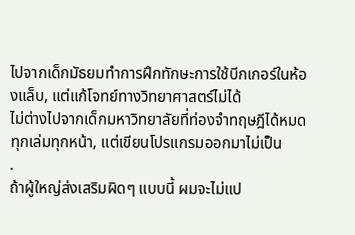ไปจากเด็กมัธยมทำการฝึกทักษะการใช้บีกเกอร์ในห้องแล็บ, แต่แก้โจทย์ทางวิทยาศาสตร์ไม่ได้
ไม่ต่างไปจากเด็กมหาวิทยาลัยที่ท่องจำทฤษฎีได้หมดทุกเล่มทุกหน้า, แต่เขียนโปรแกรมออกมาไม่เป็น
.
ถ้าผู้ใหญ่ส่งเสริมผิดๆ แบบนี้ ผมจะไม่แป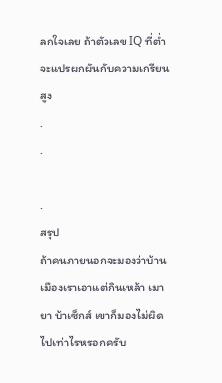ลกใจเลย ถ้าตัวเลข IQ ที่ต่ำจะแปรผกผันกับความเกรียนสูง
.
.

.
สรุป
ถ้าคนภายนอกจะมองว่าบ้านเมืองเราเอาแต่กินเหล้า เมายา บ้าเซ็กส์ เขาก็มองไม่ผิดไปเท่าไรหรอกครับ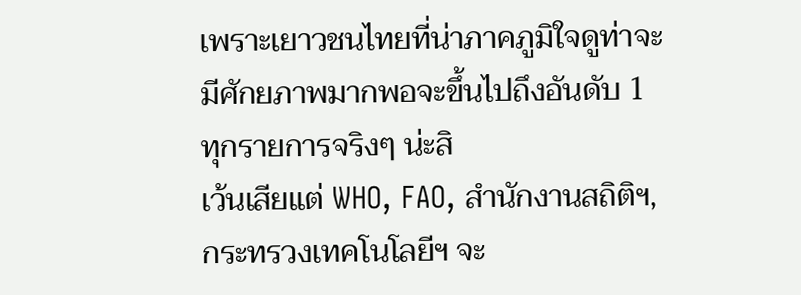เพราะเยาวชนไทยที่น่าภาคภูมิใจดูท่าจะมีศักยภาพมากพอจะขึ้นไปถึงอันดับ 1 ทุกรายการจริงๆ น่ะสิ
เว้นเสียแต่ WHO, FAO, สำนักงานสถิติฯ, กระทรวงเทคโนโลยีฯ จะ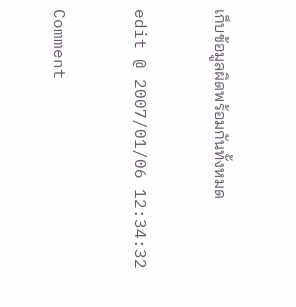เก็บข้อมูลผิดพร้อมกันทั้งหมด

edit @ 2007/01/06 12:34:32

Comment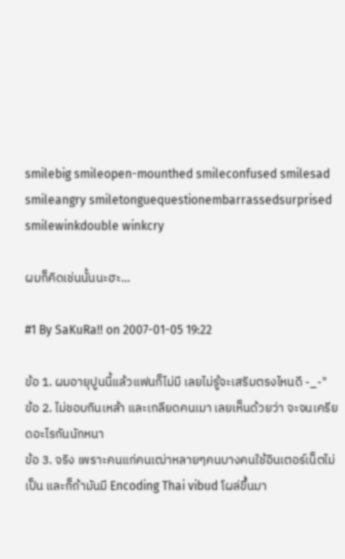smilebig smileopen-mounthed smileconfused smilesad smileangry smiletonguequestionembarrassedsurprised smilewinkdouble winkcry

ผมก็คิดเช่นนั้นนะฮะ...

#1 By SaKuRa!! on 2007-01-05 19:22

ข้อ 1. ผมอายุปูนนี้แล้วแฟนก็ไม่มี เลยไม่รู้จะเสริมตรงไหนดี -_-"
ข้อ 2. ไม่ชอบกินเหล้า และเกลียดคนเมา เลยเห็นด้วยว่า จะจนเครียดอะไรกันนักหนา
ข้อ 3. จริง เพราะคนแก่คนเฒ่าหลายๆคนบางคนใช้อินเตอร์เน็ตไม่เป็น และก็ถ้ามันมี Encoding Thai vibud โผล่ขึ้นมา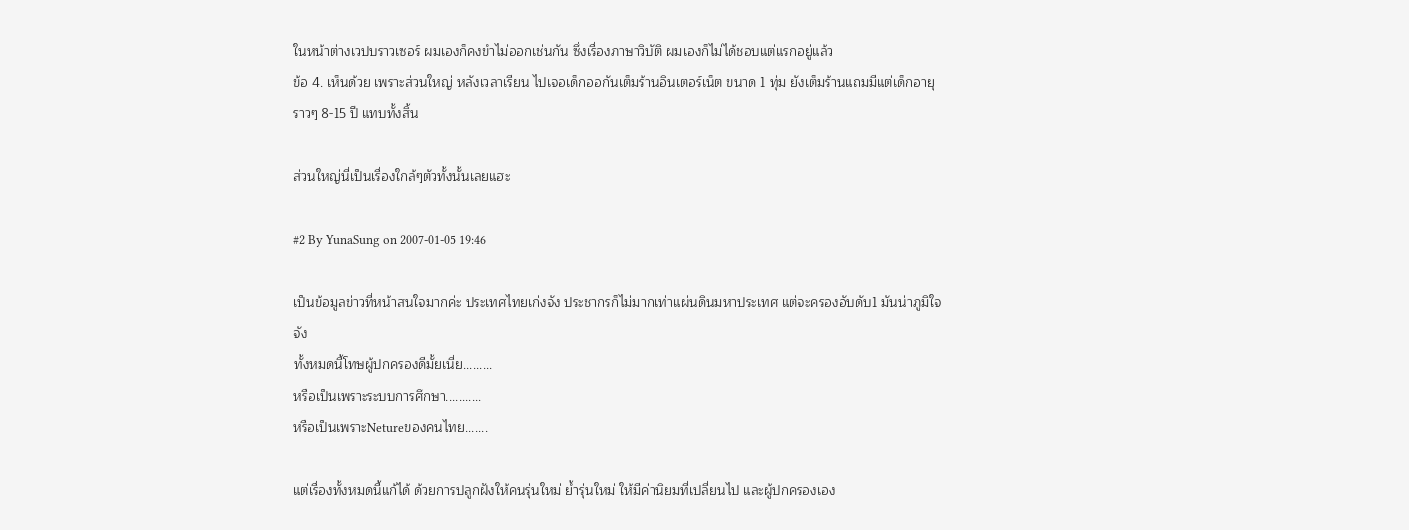ในหน้าต่างเวปบราวเซอร์ ผมเองก็คงขำไม่ออกเช่นกัน ซึ่งเรื่องภาษาวิบัติ ผมเองก็ไม่ได้ชอบแต่แรกอยู่แล้ว
ข้อ 4. เห็นด้วย เพราะส่วนใหญ่ หลังเวลาเรียน ไปเจอเด็กออกันเต็มร้านอินเตอร์เน็ต ขนาด 1 ทุ่ม ยังเต็มร้านแถมมีแต่เด็กอายุราวๆ 8-15 ปี แทบทั้งสิ้น

ส่วนใหญ่นี่เป็นเรื่องใกล้ๆตัวทั้งนั้นเลยแฮะ

#2 By YunaSung on 2007-01-05 19:46

เป็นข้อมูลข่าวที่หน้าสนใจมากค่ะ ประเทศไทยเก่งจัง ประชากรก็ไม่มากเท่าแผ่นดินมหาประเทศ แต่จะครองอับดับ1 มันน่าภูมิใจจัง
ทั้งหมดนี้โทษผู้ปกครองดีมั้ยเนี่ย.........
หรือเป็นเพราะระบบการศึกษา...........
หรือเป็นเพราะNetureของคนไทย.......

แต่เรื่องทั้งหมดนี้แก้ได้ ด้วยการปลูกฝังให้คนรุ่นใหม่ ย้ำรุ่นใหม่ ให้มีค่านิยมที่เปลี่ยนไป และผู้ปกครองเอง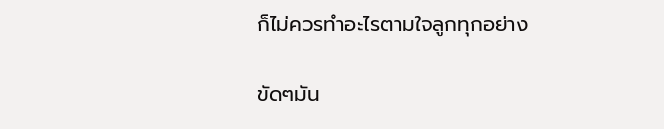ก็ไม่ควรทำอะไรตามใจลูกทุกอย่าง

ขัดๆมัน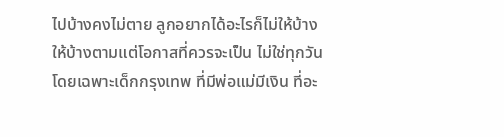ไปบ้างคงไม่ตาย ลูกอยากได้อะไรก็ไม่ให้บ้าง
ให้บ้างตามแต่โอกาสที่ควรจะเป็น ไม่ใช่ทุกวัน
โดยเฉพาะเด็กกรุงเทพ ที่มีพ่อแม่มีเงิน ที่อะ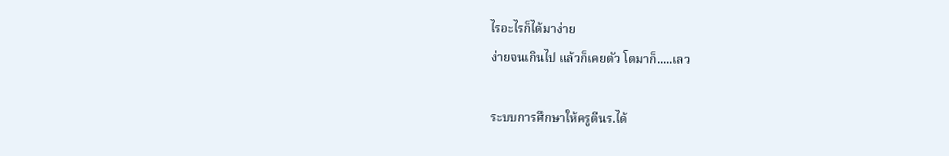ไรอะไรก็ได้มาง่าย
ง่ายจนเกินไป แล้วก็เคยตัว โตมาก็.....เลว

ระบบการศึกษาให้ครูตีนร.ได้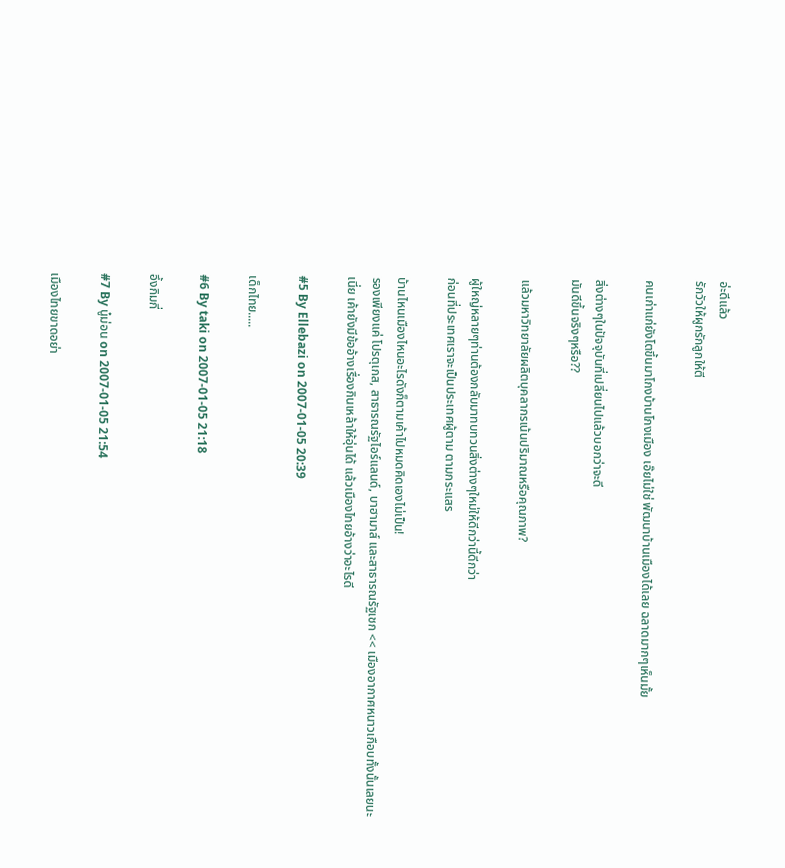อ่ะดีแล้ว
รักวัวให้ผูกรักลูกให้ตี

คนเก่าแก่ยังโตขึ้นมาโกงบ้านโกงเมือง เอ๊ยไม่ใช่ พัฒนาบ้านเมืองได้เลย ฉลาดมากๆเห็นมั้ย

สิ่งต่างๆในปัจจุบันที่เปลี่ยนไปแล้วบอกว่าจะดี
มันดีขึ้นจริงๆหรือ??

แล้วมหาวิทยาลัยผลิตบุคลากรเน้นปริมาณหรือคุณภาพ?

ผู้ใหญ่หลายๆท่านต้องกลับมาทบทวนสิ่งต่างๆใหม่ให้ดีกว่านี้ดีกว่า
ก่อนที่ประเทศเราจะเป็นประเทศผู้ตาม ตามกระแสร

บ้านไหนเมืองไหนอะไรดังก็ตามเค้าไปหมดคิดเองไม่เป็น!
รองเพียงแค่ โปรตุเกส, สาธารณรัฐไอร์แลนด์, บาฮามาส์ และสาธารณรัฐเชก << เมืองอากาศหนาวเกือบทั้งนั้นเลยนะเนี่ย เค้ายังมีข้ออ้างเรื่องกินเหล้าให้อุ่นได้ แล้วเมืองไทยอ้างว่าอะไรดี

#5 By Ellebazi on 2007-01-05 20:39

เด็กไทย.....

#6 By taki on 2007-01-05 21:18

อึ้งกิมกี่

#7 By นู๋ม่อน on 2007-01-05 21:54

เมืองไทยขาดอย่า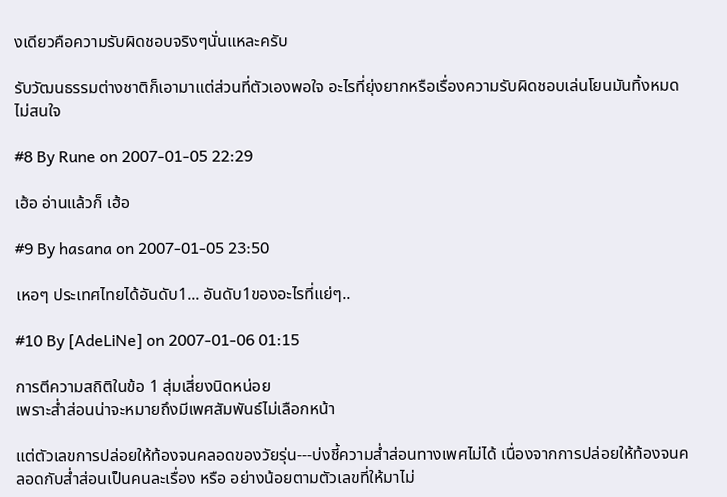งเดียวคือความรับผิดชอบจริงๆนั่นแหละครับ

รับวัฒนธรรมต่างชาติก็เอามาแต่ส่วนที่ตัวเองพอใจ อะไรที่ยุ่งยากหรือเรื่องความรับผิดชอบเล่นโยนมันทิ้งหมด ไม่สนใจ

#8 By Rune on 2007-01-05 22:29

เฮ้อ อ่านแล้วก็ เฮ้อ

#9 By hasana on 2007-01-05 23:50

เหอๆ ประเทศไทยได้อันดับ1... อันดับ1ของอะไรที่แย่ๆ..

#10 By [AdeLiNe] on 2007-01-06 01:15

การตีความสถิติในข้อ 1 สุ่มเสี่ยงนิดหน่อย
เพราะส่ำส่อนน่าจะหมายถึงมีเพศสัมพันธ์ไม่เลือกหน้า

แต่ตัวเลขการปล่อยให้ท้องจนคลอดของวัยรุ่น---บ่งชี้ความส่ำส่อนทางเพศไม่ได้ เนื่องจากการปล่อยให้ท้องจนคลอดกับส่ำส่อนเป็นคนละเรื่อง หรือ อย่างน้อยตามตัวเลขที่ให้มาไม่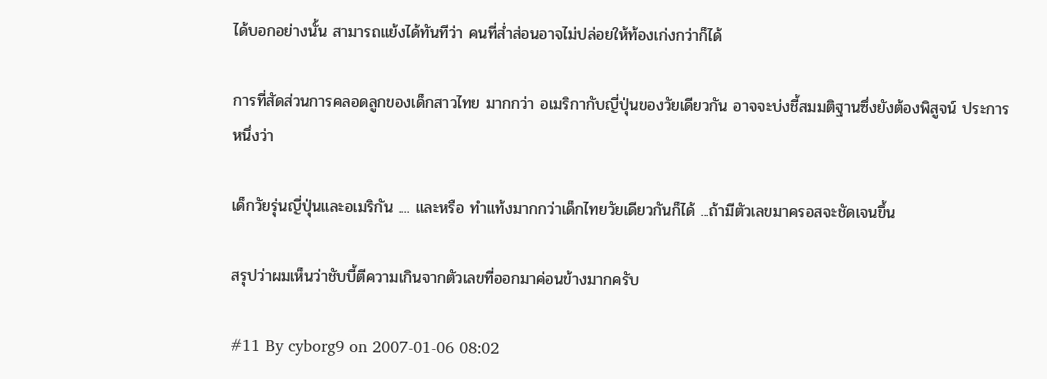ได้บอกอย่างนั้น สามารถแย้งได้ทันทีว่า คนที่ส่ำส่อนอาจไม่ปล่อยให้ท้องเก่งกว่าก็ได้

การที่สัดส่วนการคลอดลูกของเด็กสาวไทย มากกว่า อเมริกากับญี่ปุ่นของวัยเดียวกัน อาจจะบ่งชี้สมมติฐานซึ่งยังต้องพิสูจน์ ประการหนึ่งว่า

เด็กวัยรุ่นญี่ปุ่นและอเมริกัน .... และหรือ ทำแท้งมากกว่าเด็กไทยวัยเดียวกันก็ได้ ...ถ้ามีตัวเลขมาครอสจะชัดเจนขึ้น

สรุปว่าผมเห็นว่าชับบี้ตีความเกินจากตัวเลขที่ออกมาค่อนข้างมากครับ

#11 By cyborg9 on 2007-01-06 08:02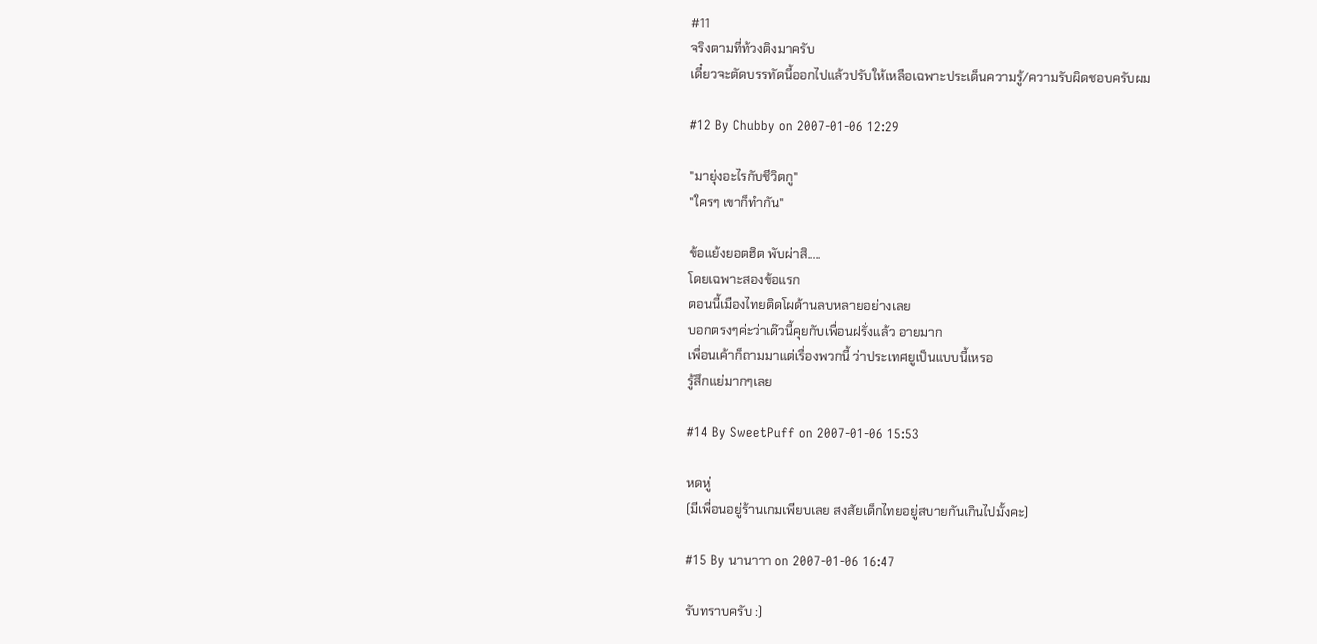#11
จริงตามที่ท้วงติงมาครับ
เดี๋ยวจะตัดบรรทัดนี้ออกไปแล้วปรับให้เหลือเฉพาะประเด็นความรู้/ความรับผิดชอบครับผม

#12 By Chubby on 2007-01-06 12:29

"มายุ่งอะไรกับชีวิตกู"
"ใครๆ เขาก็ทำกัน"

ข้อแย้งยอตฮิต พับผ่าสิ.....
โดยเฉพาะสองข้อแรก
ตอนนี้เมืองไทยติดโผด้านลบหลายอย่างเลย
บอกตรงๆค่ะว่าเด๊วนี้คุยกับเพื่อนฝรั่งแล้ว อายมาก
เพื่อนเค้าก็ถามมาแต่เรื่องพวกนี้ ว่าประเทศยูเป็นแบบนี้เหรอ
รู้สึกแย่มากๆเลย

#14 By SweetPuff on 2007-01-06 15:53

หดหู่
(มีเพื่อนอยู่ร้านเกมเพียบเลย สงสัยเด็กไทยอยู่สบายกันเกินไปมั้งคะ)

#15 By นานาาา on 2007-01-06 16:47

รับทราบครับ :)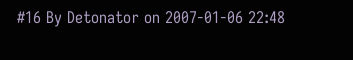#16 By Detonator on 2007-01-06 22:48